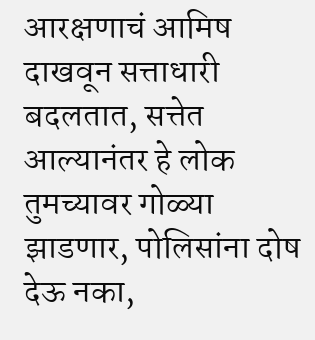आरक्षणाचं आमिष दाखवून सत्ताधारी बदलतात, सत्तेत आल्यानंतर हे लोक तुमच्यावर गोळ्या झाडणार, पोलिसांना दोष देऊ नका,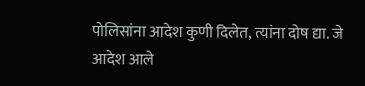पोलिसांना आदेश कुणी दिलेत, त्यांना दोष द्या. जे आदेश आले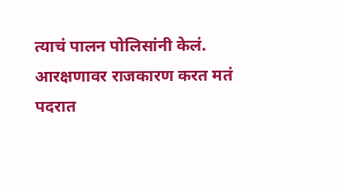त्याचं पालन पोलिसांनी केलं. आरक्षणावर राजकारण करत मतं पदरात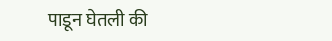पाडून घेतली की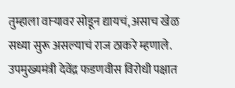तुम्हाला वाऱ्यावर सोडून द्यायचं, असाच खेळ सध्या सुरू असल्याचं राज ठाकरे म्हणाले. उपमुख्यमंत्री देवेंद्र फडणवीस विरोधी पक्षात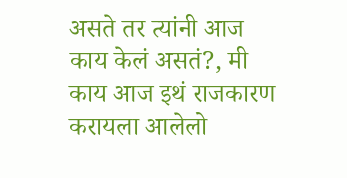असते तर त्यांनी आज काय केलं असतं?, मी काय आज इथं राजकारण करायला आलेलो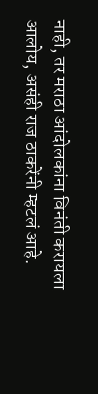नाही, तर मराठा आंदोलकांना विनंती करायला आलोय, असंही राज ठाकरेंनी म्हटलं आहे.